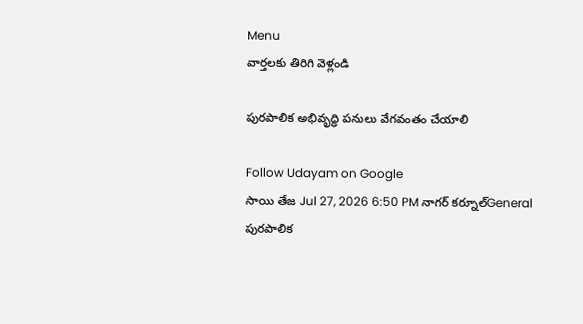Menu
వార్తలకు తిరిగి వెళ్లండి

పురపాలిక అభివృద్ధి పనులు వేగవంతం చేయాలి

Follow Udayam on Google
సాయి తేజ Jul 27, 2026 6:50 PM నాగర్ కర్నూల్General
పురపాలిక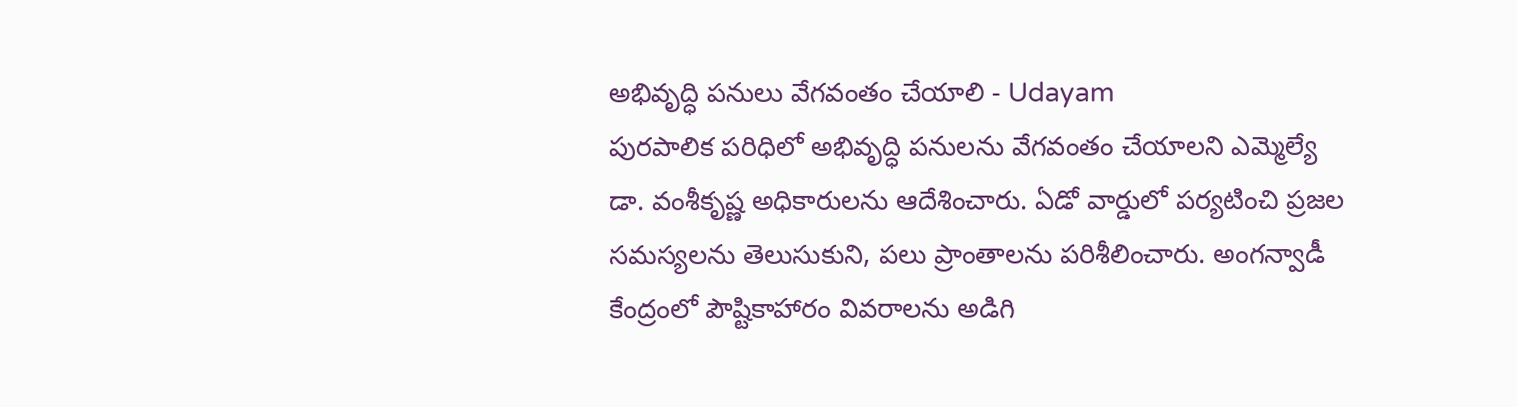అభివృద్ధి పనులు వేగవంతం చేయాలి - Udayam
పురపాలిక పరిధిలో అభివృద్ధి పనులను వేగవంతం చేయాలని ఎమ్మెల్యే డా. వంశీకృష్ణ అధికారులను ఆదేశించారు. ఏడో వార్డులో పర్యటించి ప్రజల సమస్యలను తెలుసుకుని, పలు ప్రాంతాలను పరిశీలించారు. అంగన్వాడీ కేంద్రంలో పౌష్టికాహారం వివరాలను అడిగి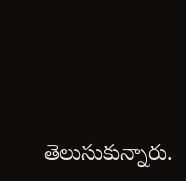తెలుసుకున్నారు.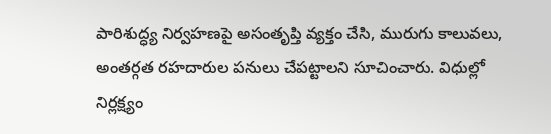పారిశుద్ధ్య నిర్వహణపై అసంతృప్తి వ్యక్తం చేసి, మురుగు కాలువలు, అంతర్గత రహదారుల పనులు చేపట్టాలని సూచించారు. విధుల్లో నిర్లక్ష్యం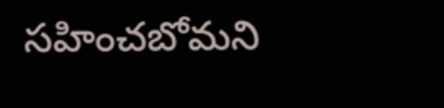సహించబోమని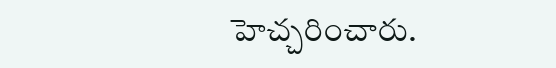హెచ్చరించారు.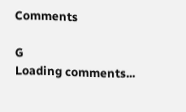Comments

G
Loading comments...